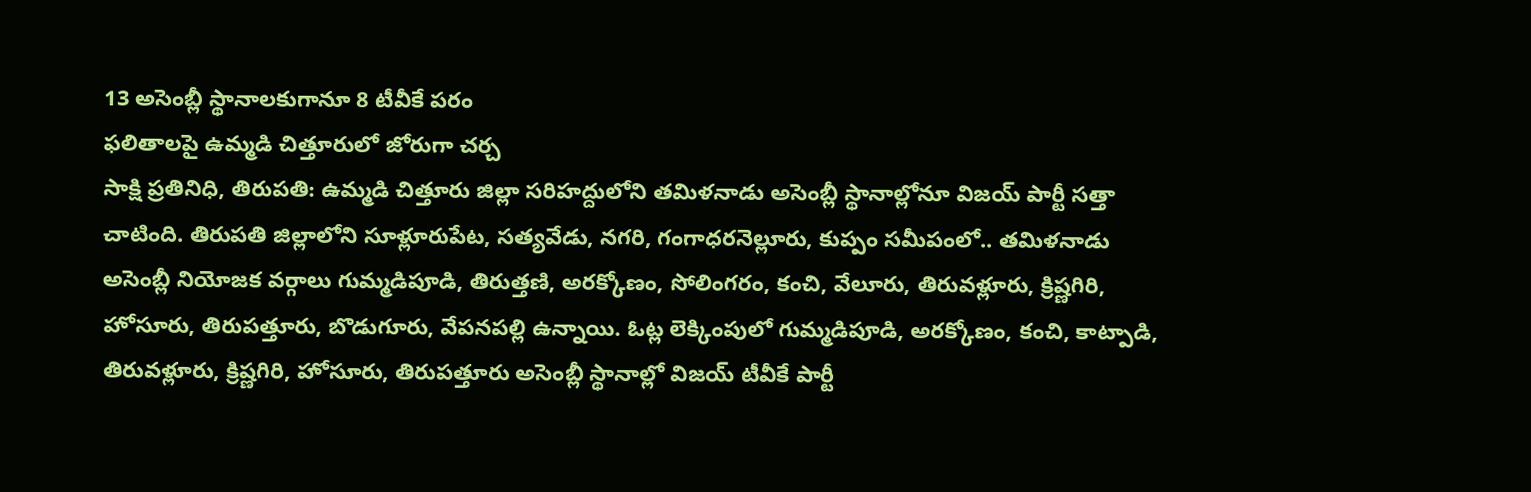13 అసెంబ్లీ స్థానాలకుగానూ 8 టీవీకే పరం
ఫలితాలపై ఉమ్మడి చిత్తూరులో జోరుగా చర్చ
సాక్షి ప్రతినిధి, తిరుపతి: ఉమ్మడి చిత్తూరు జిల్లా సరిహద్దులోని తమిళనాడు అసెంబ్లీ స్థానాల్లోనూ విజయ్ పార్టీ సత్తా చాటింది. తిరుపతి జిల్లాలోని సూళ్లూరుపేట, సత్యవేడు, నగరి, గంగాధరనెల్లూరు, కుప్పం సమీపంలో.. తమిళనాడు అసెంబ్లీ నియోజక వర్గాలు గుమ్మడిపూడి, తిరుత్తణి, అరక్కోణం, సోలింగరం, కంచి, వేలూరు, తిరువళ్లూరు, క్రిష్ణగిరి, హోసూరు, తిరుపత్తూరు, బొడుగూరు, వేపనపల్లి ఉన్నాయి. ఓట్ల లెక్కింపులో గుమ్మడిపూడి, అరక్కోణం, కంచి, కాట్పాడి, తిరువళ్లూరు, క్రిష్ణగిరి, హోసూరు, తిరుపత్తూరు అసెంబ్లీ స్థానాల్లో విజయ్ టీవీకే పార్టీ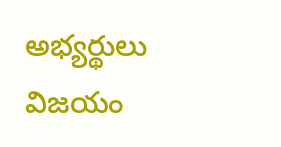అభ్యర్థులు విజయం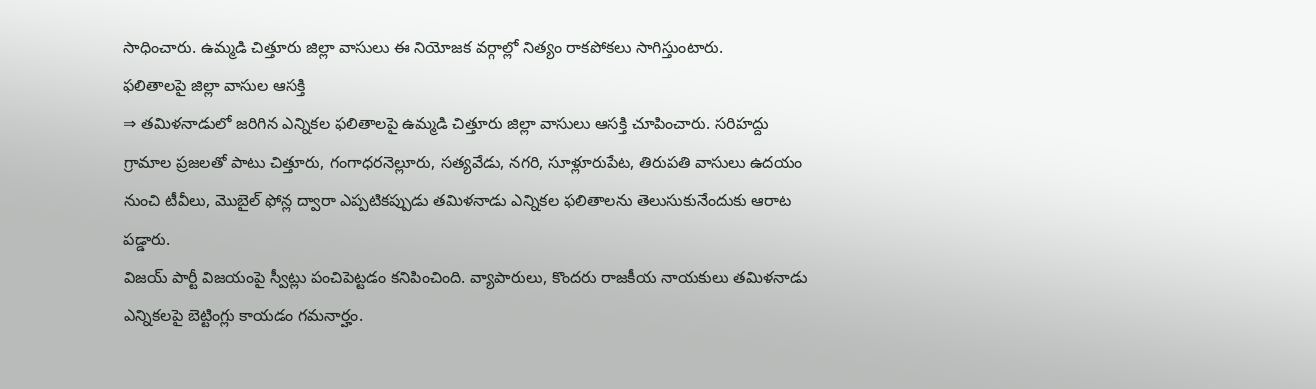సాధించారు. ఉమ్మడి చిత్తూరు జిల్లా వాసులు ఈ నియోజక వర్గాల్లో నిత్యం రాకపోకలు సాగిస్తుంటారు.
ఫలితాలపై జిల్లా వాసుల ఆసక్తి
⇒ తమిళనాడులో జరిగిన ఎన్నికల ఫలితాలపై ఉమ్మడి చిత్తూరు జిల్లా వాసులు ఆసక్తి చూపించారు. సరిహద్దు గ్రామాల ప్రజలతో పాటు చిత్తూరు, గంగాధరనెల్లూరు, సత్యవేడు, నగరి, సూళ్లూరుపేట, తిరుపతి వాసులు ఉదయం నుంచి టీవీలు, మొబైల్ ఫోన్ల ద్వారా ఎప్పటికప్పుడు తమిళనాడు ఎన్నికల ఫలితాలను తెలుసుకునేందుకు ఆరాట పడ్డారు.
విజయ్ పార్టీ విజయంపై స్వీట్లు పంచిపెట్టడం కనిపించింది. వ్యాపారులు, కొందరు రాజకీయ నాయకులు తమిళనాడు ఎన్నికలపై బెట్టింగ్లు కాయడం గమనార్హం.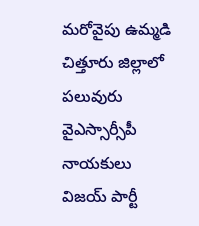మరోవైపు ఉమ్మడి చిత్తూరు జిల్లాలో పలువురు వైఎస్సార్సీపీ నాయకులు విజయ్ పార్టీ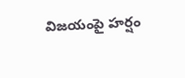విజయంపై హర్షం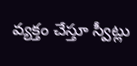వ్యక్తం చేస్తూ స్వీట్లు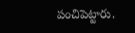పంచిపెట్టారు.